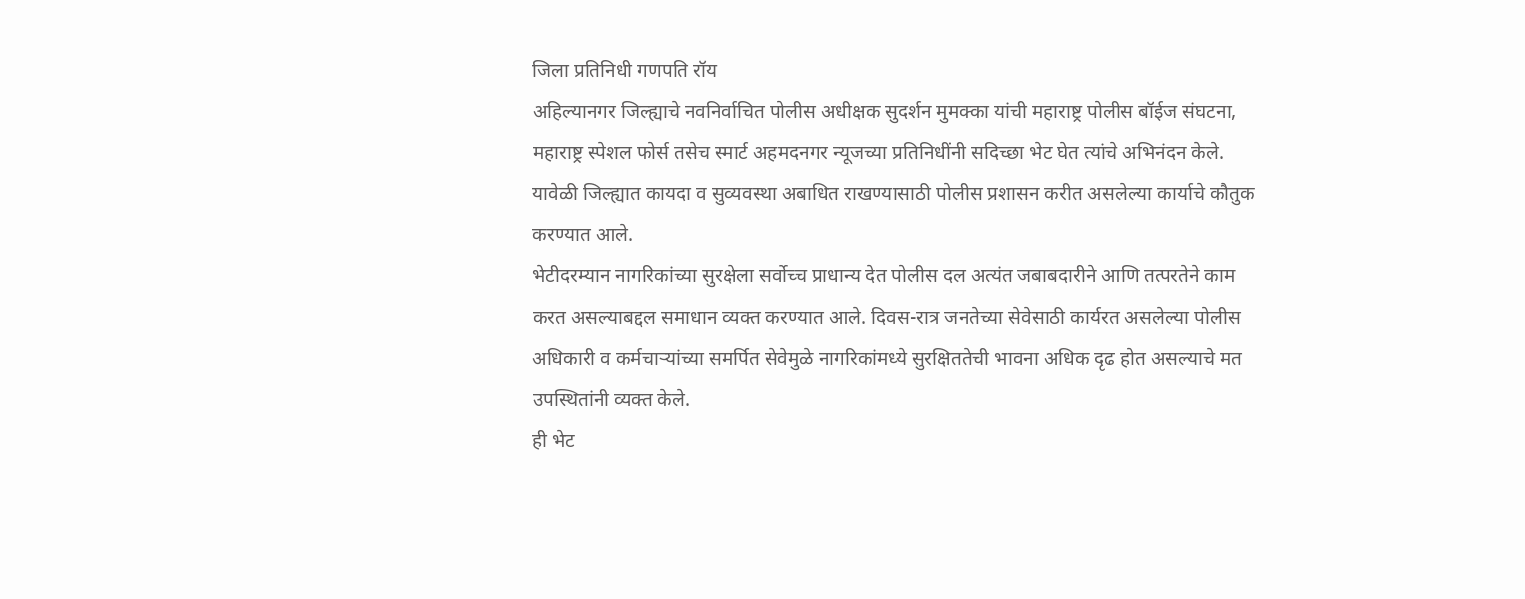जिला प्रतिनिधी गणपति रॉय
अहिल्यानगर जिल्ह्याचे नवनिर्वाचित पोलीस अधीक्षक सुदर्शन मुमक्का यांची महाराष्ट्र पोलीस बॉईज संघटना, महाराष्ट्र स्पेशल फोर्स तसेच स्मार्ट अहमदनगर न्यूजच्या प्रतिनिधींनी सदिच्छा भेट घेत त्यांचे अभिनंदन केले. यावेळी जिल्ह्यात कायदा व सुव्यवस्था अबाधित राखण्यासाठी पोलीस प्रशासन करीत असलेल्या कार्याचे कौतुक करण्यात आले.
भेटीदरम्यान नागरिकांच्या सुरक्षेला सर्वोच्च प्राधान्य देत पोलीस दल अत्यंत जबाबदारीने आणि तत्परतेने काम करत असल्याबद्दल समाधान व्यक्त करण्यात आले. दिवस-रात्र जनतेच्या सेवेसाठी कार्यरत असलेल्या पोलीस अधिकारी व कर्मचाऱ्यांच्या समर्पित सेवेमुळे नागरिकांमध्ये सुरक्षिततेची भावना अधिक दृढ होत असल्याचे मत उपस्थितांनी व्यक्त केले.
ही भेट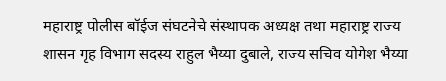महाराष्ट्र पोलीस बॉईज संघटनेचे संस्थापक अध्यक्ष तथा महाराष्ट्र राज्य शासन गृह विभाग सदस्य राहुल भैय्या दुबाले, राज्य सचिव योगेश भैय्या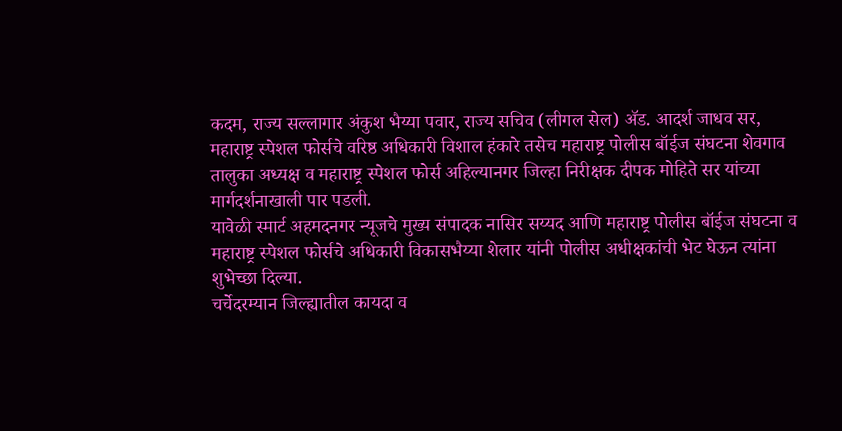कदम, राज्य सल्लागार अंकुश भैय्या पवार, राज्य सचिव (लीगल सेल) ॲड. आदर्श जाधव सर, महाराष्ट्र स्पेशल फोर्सचे वरिष्ठ अधिकारी विशाल हंकारे तसेच महाराष्ट्र पोलीस बॉईज संघटना शेवगाव तालुका अध्यक्ष व महाराष्ट्र स्पेशल फोर्स अहिल्यानगर जिल्हा निरीक्षक दीपक मोहिते सर यांच्या मार्गदर्शनाखाली पार पडली.
यावेळी स्मार्ट अहमदनगर न्यूजचे मुख्य संपादक नासिर सय्यद आणि महाराष्ट्र पोलीस बॉईज संघटना व महाराष्ट्र स्पेशल फोर्सचे अधिकारी विकासभैय्या शेलार यांनी पोलीस अधीक्षकांची भेट घेऊन त्यांना शुभेच्छा दिल्या.
चर्चेदरम्यान जिल्ह्यातील कायदा व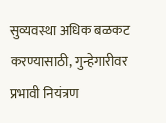सुव्यवस्था अधिक बळकट करण्यासाठी, गुन्हेगारीवर प्रभावी नियंत्रण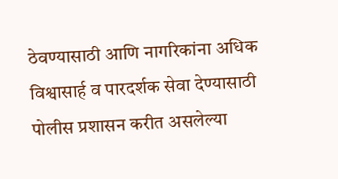ठेवण्यासाठी आणि नागरिकांना अधिक विश्वासार्ह व पारदर्शक सेवा देण्यासाठी पोलीस प्रशासन करीत असलेल्या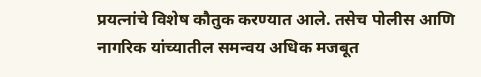प्रयत्नांचे विशेष कौतुक करण्यात आले. तसेच पोलीस आणि नागरिक यांच्यातील समन्वय अधिक मजबूत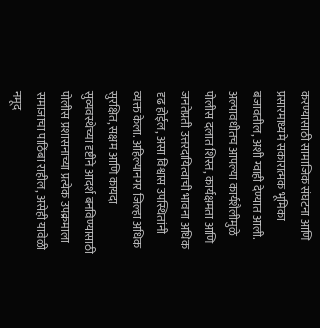करण्यासाठी सामाजिक संघटना आणि प्रसारमाध्यमे सकारात्मक भूमिका बजावतील, अशी ग्वाही देण्यात आली.
अल्पावधीतच आपल्या कार्यशैलीमुळे पोलीस दलात शिस्त, कार्यक्षमता आणि जनतेप्रती उत्तरदायित्वाची भावना अधिक दृढ होईल, असा विश्वास उपस्थितांनी व्यक्त केला. अहिल्यानगर जिल्हा अधिक सुरक्षित, सक्षम आणि कायदा सुव्यवस्थेच्या दृष्टीने आदर्श बनविण्यासाठी पोलीस प्रशासनाच्या प्रत्येक उपक्रमाला समाजाचा पाठिंबा राहील, असेही यावेळी नमूद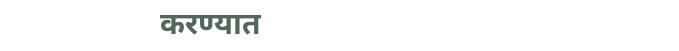करण्यात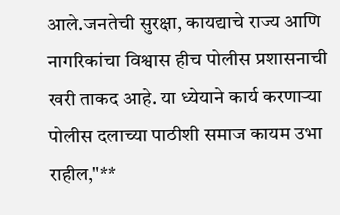आले.जनतेची सुरक्षा, कायद्याचे राज्य आणि नागरिकांचा विश्वास हीच पोलीस प्रशासनाची खरी ताकद आहे. या ध्येयाने कार्य करणाऱ्या पोलीस दलाच्या पाठीशी समाज कायम उभा राहील,"**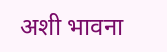अशी भावना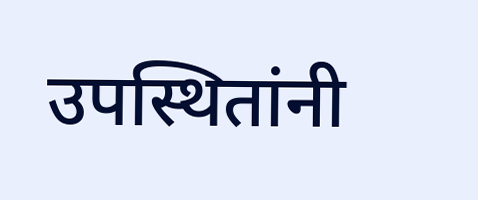उपस्थितांनी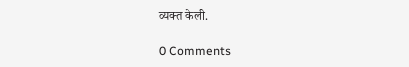व्यक्त केली.

0 Comments